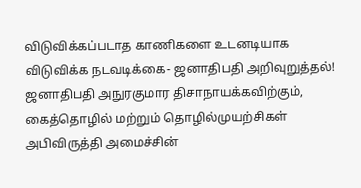விடுவிக்கப்படாத காணிகளை உடனடியாக விடுவிக்க நடவடிக்கை- ஜனாதிபதி அறிவுறுத்தல்!
ஜனாதிபதி அநுரகுமார திசாநாயக்கவிற்கும், கைத்தொழில் மற்றும் தொழில்முயற்சிகள் அபிவிருத்தி அமைச்சின்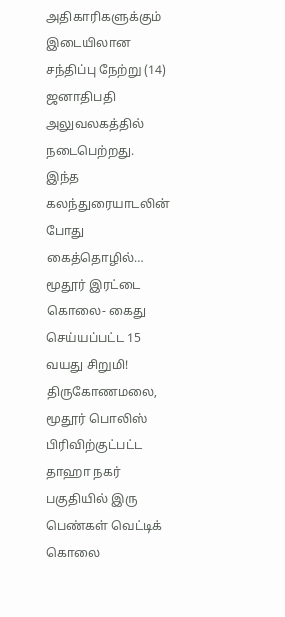அதிகாரிகளுக்கும் இடையிலான சந்திப்பு நேற்று (14) ஜனாதிபதி அலுவலகத்தில் நடைபெற்றது. இந்த கலந்துரையாடலின் போது கைத்தொழில்…
மூதூர் இரட்டை கொலை- கைது செய்யப்பட்ட 15 வயது சிறுமி!
திருகோணமலை, மூதூர் பொலிஸ் பிரிவிற்குட்பட்ட தாஹா நகர் பகுதியில் இரு பெண்கள் வெட்டிக் கொலை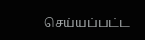செய்யப்பட்ட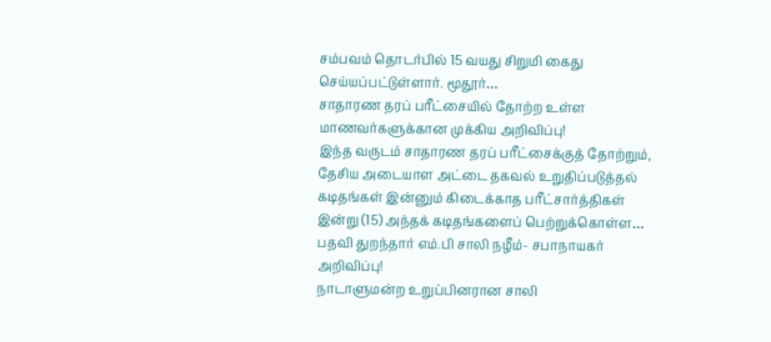சம்பவம் தொடர்பில் 15 வயது சிறுமி கைது செய்யப்பட்டுள்ளார். மூதூர்…
சாதாரண தரப் பரீட்சையில் தோற்ற உள்ள மாணவர்களுக்கான முக்கிய அறிவிப்பு!
இந்த வருடம் சாதாரண தரப் பரீட்சைக்குத் தோற்றும், தேசிய அடையாள அட்டை தகவல் உறுதிப்படுத்தல் கடிதங்கள் இன்னும் கிடைக்காத பரீட்சார்த்திகள் இன்று (15) அந்தக் கடிதங்களைப் பெற்றுக்கொள்ள…
பதவி துறந்தார் எம்.பி சாலி நழீம்- சபாநாயகர் அறிவிப்பு!
நாடாளுமன்ற உறுப்பினரான சாலி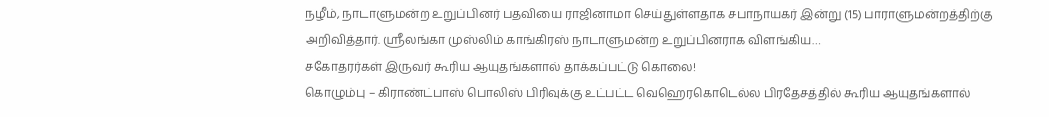நழீம், நாடாளுமன்ற உறுப்பினர் பதவியை ராஜினாமா செய்துள்ளதாக சபாநாயகர் இன்று (15) பாராளுமன்றத்திற்கு அறிவித்தார். ஸ்ரீலங்கா முஸ்லிம் காங்கிரஸ் நாடாளுமன்ற உறுப்பினராக விளங்கிய…
சகோதரர்கள் இருவர் கூரிய ஆயுதங்களால் தாக்கப்பட்டு கொலை!
கொழும்பு – கிராண்ட்பாஸ் பொலிஸ் பிரிவுக்கு உட்பட்ட வெஹெரகொடெல்ல பிரதேசத்தில் கூரிய ஆயுதங்களால்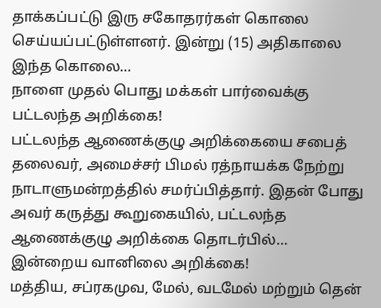தாக்கப்பட்டு இரு சகோதரர்கள் கொலை செய்யப்பட்டுள்ளனர். இன்று (15) அதிகாலை இந்த கொலை…
நாளை முதல் பொது மக்கள் பார்வைக்கு பட்டலந்த அறிக்கை!
பட்டலந்த ஆணைக்குழு அறிக்கையை சபைத் தலைவர், அமைச்சர் பிமல் ரத்நாயக்க நேற்று நாடாளுமன்றத்தில் சமர்ப்பித்தார். இதன் போது அவர் கருத்து கூறுகையில், பட்டலந்த ஆணைக்குழு அறிக்கை தொடர்பில்…
இன்றைய வானிலை அறிக்கை!
மத்திய, சப்ரகமுவ, மேல், வடமேல் மற்றும் தென்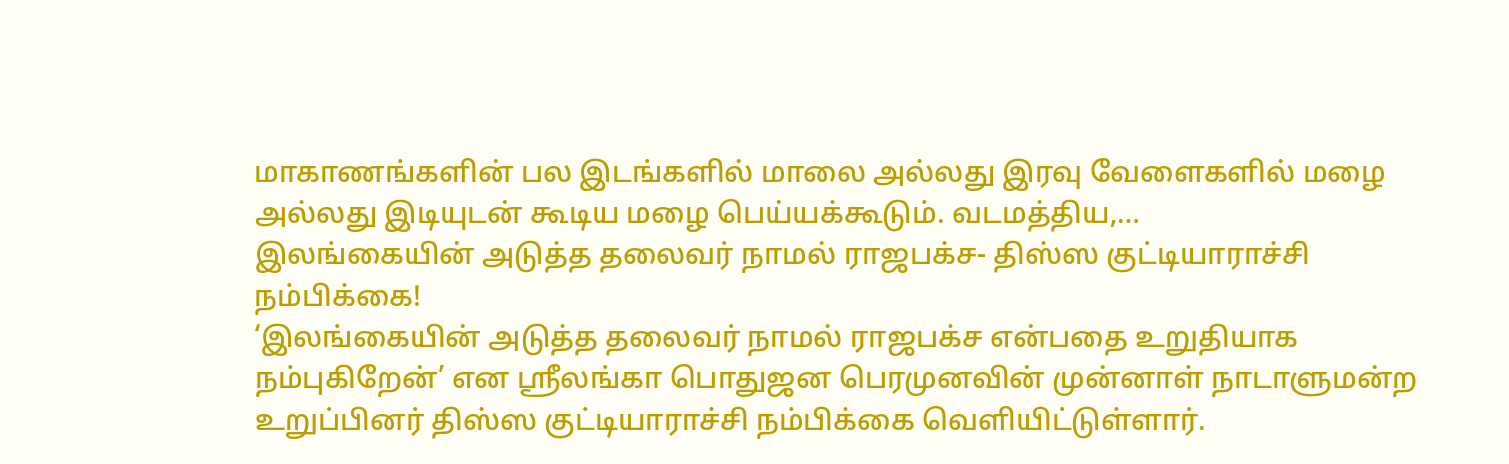மாகாணங்களின் பல இடங்களில் மாலை அல்லது இரவு வேளைகளில் மழை அல்லது இடியுடன் கூடிய மழை பெய்யக்கூடும். வடமத்திய,…
இலங்கையின் அடுத்த தலைவர் நாமல் ராஜபக்ச- திஸ்ஸ குட்டியாராச்சி நம்பிக்கை!
‘இலங்கையின் அடுத்த தலைவர் நாமல் ராஜபக்ச என்பதை உறுதியாக நம்புகிறேன்’ என ஸ்ரீலங்கா பொதுஜன பெரமுனவின் முன்னாள் நாடாளுமன்ற உறுப்பினர் திஸ்ஸ குட்டியாராச்சி நம்பிக்கை வெளியிட்டுள்ளார்.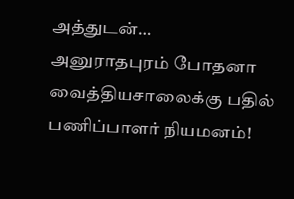அத்துடன்…
அனுராதபுரம் போதனா வைத்தியசாலைக்கு பதில் பணிப்பாளர் நியமனம்!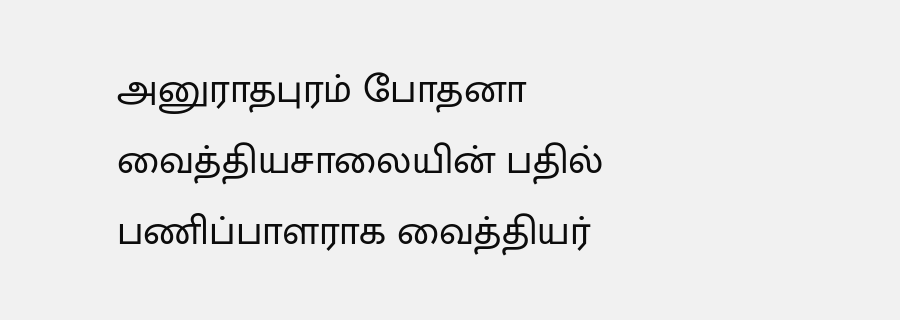அனுராதபுரம் போதனா வைத்தியசாலையின் பதில் பணிப்பாளராக வைத்தியர்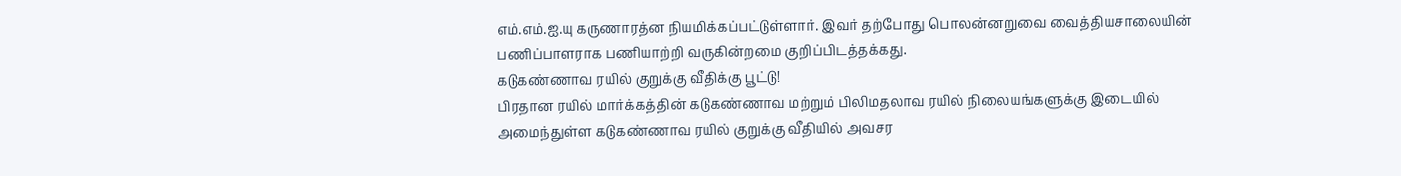எம்.எம்.ஐ.யு கருணாரத்ன நியமிக்கப்பட்டுள்ளார். இவர் தற்போது பொலன்னறுவை வைத்தியசாலையின் பணிப்பாளராக பணியாற்றி வருகின்றமை குறிப்பிடத்தக்கது.
கடுகண்ணாவ ரயில் குறுக்கு வீதிக்கு பூட்டு!
பிரதான ரயில் மார்க்கத்தின் கடுகண்ணாவ மற்றும் பிலிமதலாவ ரயில் நிலையங்களுக்கு இடையில் அமைந்துள்ள கடுகண்ணாவ ரயில் குறுக்கு வீதியில் அவசர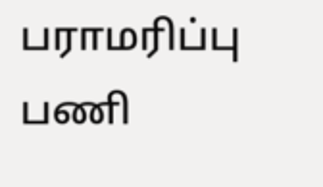பராமரிப்பு பணி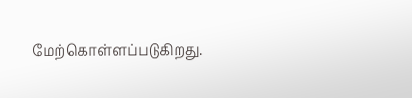மேற்கொள்ளப்படுகிறது.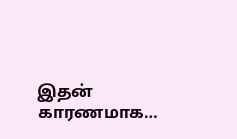இதன் காரணமாக…